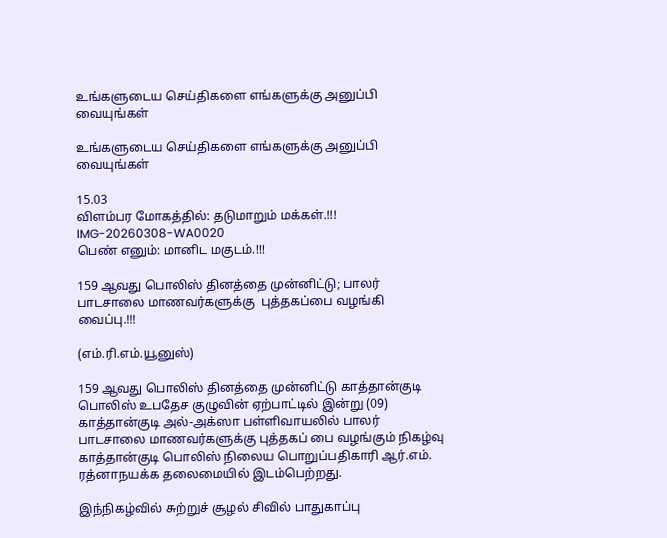உங்களுடைய செய்திகளை எங்களுக்கு அனுப்பி வையுங்கள்

உங்களுடைய செய்திகளை எங்களுக்கு அனுப்பி வையுங்கள்

15.03
விளம்பர மோகத்தில்: தடுமாறும் மக்கள்.!!!
IMG-20260308-WA0020
பெண் எனும்: மானிட மகுடம்.!!!

159 ஆவது பொலிஸ் தினத்தை முன்னிட்டு; பாலர் பாடசாலை மாணவர்களுக்கு  புத்தகப்பை வழங்கி வைப்பு.!!!

(எம்.ரி.எம்.யூனுஸ்)

159 ஆவது பொலிஸ் தினத்தை முன்னிட்டு காத்தான்குடி பொலிஸ் உபதேச குழுவின் ஏற்பாட்டில் இன்று (09) காத்தான்குடி அல்-அக்ஸா பள்ளிவாயலில் பாலர் பாடசாலை மாணவர்களுக்கு புத்தகப் பை வழங்கும் நிகழ்வு காத்தான்குடி பொலிஸ் நிலைய பொறுப்பதிகாரி ஆர்.எம். ரத்னாநயக்க தலைமையில் இடம்பெற்றது.

இந்நிகழ்வில் சுற்றுச் சூழல் சிவில் பாதுகாப்பு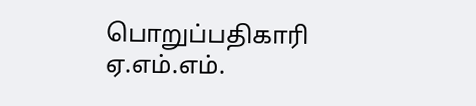பொறுப்பதிகாரி ஏ.எம்.எம்.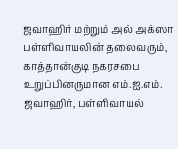ஜவாஹிர் மற்றும் அல் அக்ஸா பள்ளிவாயலின் தலைவரும், காத்தான்குடி நகரசபை உறுப்பினருமான எம்.ஐ.எம். ஜவாஹிர், பள்ளிவாயல்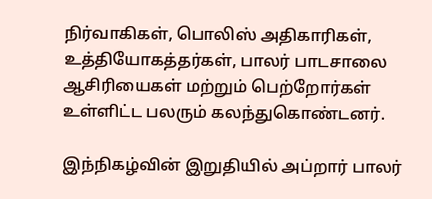நிர்வாகிகள், பொலிஸ் அதிகாரிகள், உத்தியோகத்தர்கள், பாலர் பாடசாலை ஆசிரியைகள் மற்றும் பெற்றோர்கள் உள்ளிட்ட பலரும் கலந்துகொண்டனர்.

இந்நிகழ்வின் இறுதியில் அப்றார் பாலர்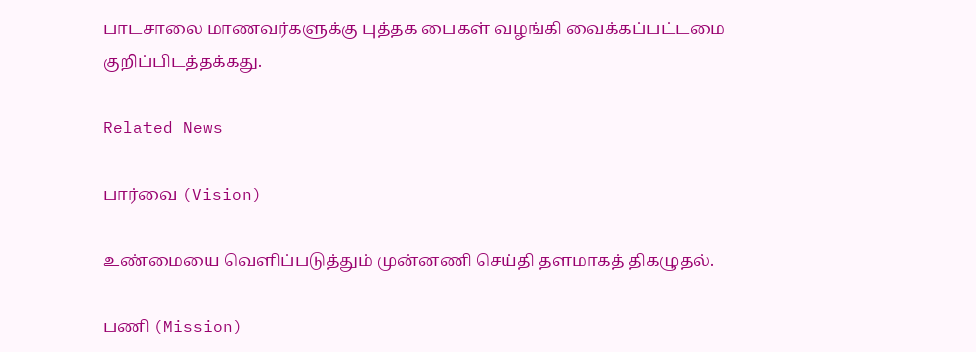பாடசாலை மாணவர்களுக்கு புத்தக பைகள் வழங்கி வைக்கப்பட்டமை குறிப்பிடத்தக்கது.

Related News

பார்வை (Vision)

உண்மையை வெளிப்படுத்தும் முன்னணி செய்தி தளமாகத் திகழுதல்.

பணி (Mission)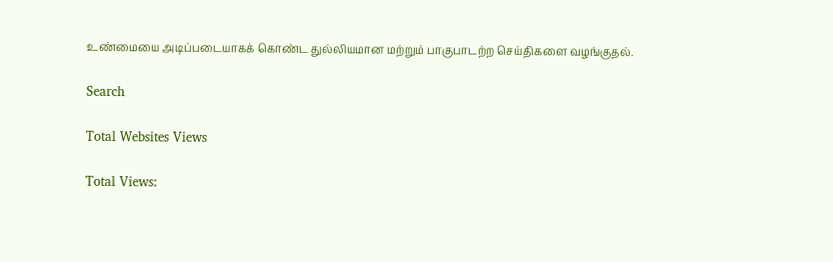உண்மையை அடிப்படையாகக் கொண்ட துல்லியமான மற்றும் பாகுபாடற்ற செய்திகளை வழங்குதல்.

Search

Total Websites Views

Total Views: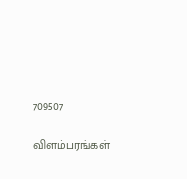709507

விளம்பரங்கள்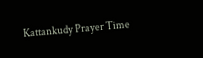Kattankudy Prayer Time